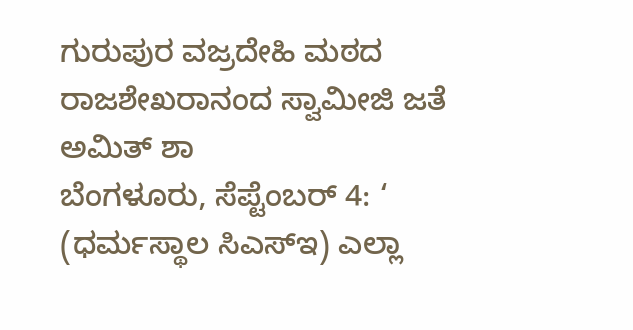ಗುರುಪುರ ವಜ್ರದೇಹಿ ಮಠದ ರಾಜಶೇಖರಾನಂದ ಸ್ವಾಮೀಜಿ ಜತೆ ಅಮಿತ್ ಶಾ
ಬೆಂಗಳೂರು, ಸೆಪ್ಟೆಂಬರ್ 4: ‘ (ಧರ್ಮಸ್ಥಾಲ ಸಿಎಸ್ಇ) ಎಲ್ಲಾ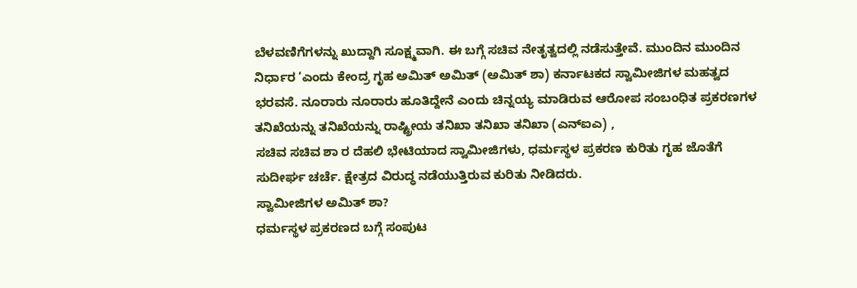ಬೆಳವಣಿಗೆಗಳನ್ನು ಖುದ್ದಾಗಿ ಸೂಕ್ಷ್ಮವಾಗಿ. ಈ ಬಗ್ಗೆ ಸಚಿವ ನೇತೃತ್ವದಲ್ಲಿ ನಡೆಸುತ್ತೇವೆ. ಮುಂದಿನ ಮುಂದಿನ ನಿರ್ಧಾರ ‘ಎಂದು ಕೇಂದ್ರ ಗೃಹ ಅಮಿತ್ ಅಮಿತ್ (ಅಮಿತ್ ಶಾ) ಕರ್ನಾಟಕದ ಸ್ವಾಮೀಜಿಗಳ ಮಹತ್ವದ ಭರವಸೆ. ನೂರಾರು ನೂರಾರು ಹೂತಿದ್ದೇನೆ ಎಂದು ಚಿನ್ನಯ್ಯ ಮಾಡಿರುವ ಆರೋಪ ಸಂಬಂಧಿತ ಪ್ರಕರಣಗಳ ತನಿಖೆಯನ್ನು ತನಿಖೆಯನ್ನು ರಾಷ್ಟ್ರೀಯ ತನಿಖಾ ತನಿಖಾ ತನಿಖಾ (ಎನ್ಐಎ) ,
ಸಚಿವ ಸಚಿವ ಶಾ ರ ದೆಹಲಿ ಭೇಟಿಯಾದ ಸ್ವಾಮೀಜಿಗಳು, ಧರ್ಮಸ್ಥಳ ಪ್ರಕರಣ ಕುರಿತು ಗೃಹ ಜೊತೆಗೆ ಸುದೀರ್ಘ ಚರ್ಚೆ. ಕ್ಷೇತ್ರದ ವಿರುದ್ಧ ನಡೆಯುತ್ತಿರುವ ಕುರಿತು ನೀಡಿದರು.
ಸ್ವಾಮೀಜಿಗಳ ಅಮಿತ್ ಶಾ?
ಧರ್ಮಸ್ಥಳ ಪ್ರಕರಣದ ಬಗ್ಗೆ ಸಂಪುಟ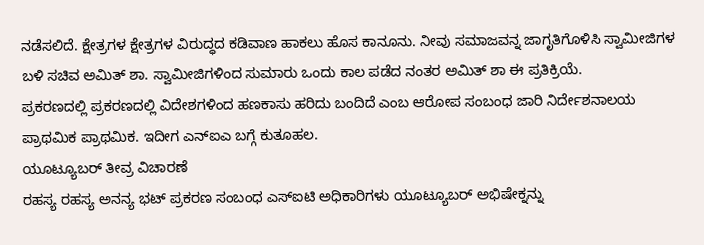ನಡೆಸಲಿದೆ. ಕ್ಷೇತ್ರಗಳ ಕ್ಷೇತ್ರಗಳ ವಿರುದ್ಧದ ಕಡಿವಾಣ ಹಾಕಲು ಹೊಸ ಕಾನೂನು. ನೀವು ಸಮಾಜವನ್ನ ಜಾಗೃತಿಗೊಳಿಸಿ ಸ್ವಾಮೀಜಿಗಳ ಬಳಿ ಸಚಿವ ಅಮಿತ್ ಶಾ. ಸ್ವಾಮೀಜಿಗಳಿಂದ ಸುಮಾರು ಒಂದು ಕಾಲ ಪಡೆದ ನಂತರ ಅಮಿತ್ ಶಾ ಈ ಪ್ರತಿಕ್ರಿಯೆ.
ಪ್ರಕರಣದಲ್ಲಿ ಪ್ರಕರಣದಲ್ಲಿ ವಿದೇಶಗಳಿಂದ ಹಣಕಾಸು ಹರಿದು ಬಂದಿದೆ ಎಂಬ ಆರೋಪ ಸಂಬಂಧ ಜಾರಿ ನಿರ್ದೇಶನಾಲಯ ಪ್ರಾಥಮಿಕ ಪ್ರಾಥಮಿಕ. ಇದೀಗ ಎನ್ಐಎ ಬಗ್ಗೆ ಕುತೂಹಲ.
ಯೂಟ್ಯೂಬರ್ ತೀವ್ರ ವಿಚಾರಣೆ
ರಹಸ್ಯ ರಹಸ್ಯ ಅನನ್ಯ ಭಟ್ ಪ್ರಕರಣ ಸಂಬಂಧ ಎಸ್ಐಟಿ ಅಧಿಕಾರಿಗಳು ಯೂಟ್ಯೂಬರ್ ಅಭಿಷೇಕ್ನನ್ನು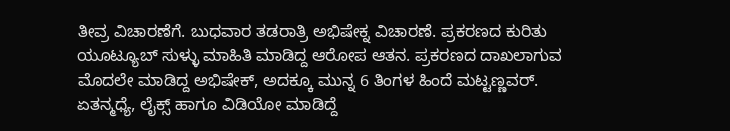ತೀವ್ರ ವಿಚಾರಣೆಗೆ. ಬುಧವಾರ ತಡರಾತ್ರಿ ಅಭಿಷೇಕ್ನ ವಿಚಾರಣೆ. ಪ್ರಕರಣದ ಕುರಿತು ಯೂಟ್ಯೂಬ್ ಸುಳ್ಳು ಮಾಹಿತಿ ಮಾಡಿದ್ದ ಆರೋಪ ಆತನ. ಪ್ರಕರಣದ ದಾಖಲಾಗುವ ಮೊದಲೇ ಮಾಡಿದ್ದ ಅಭಿಷೇಕ್, ಅದಕ್ಕೂ ಮುನ್ನ 6 ತಿಂಗಳ ಹಿಂದೆ ಮಟ್ಟಣ್ಣವರ್.
ಏತನ್ಮಧ್ಯೆ, ಲೈಕ್ಸ್ ಹಾಗೂ ವಿಡಿಯೋ ಮಾಡಿದ್ದೆ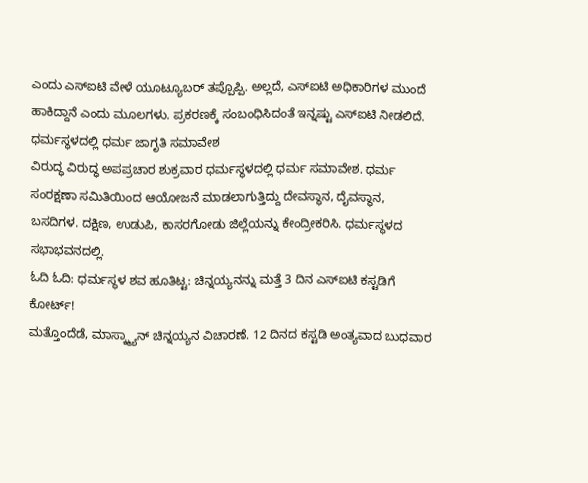ಎಂದು ಎಸ್ಐಟಿ ವೇಳೆ ಯೂಟ್ಯೂಬರ್ ತಪ್ಪೊಪ್ಪಿ. ಅಲ್ಲದೆ, ಎಸ್ಐಟಿ ಅಧಿಕಾರಿಗಳ ಮುಂದೆ ಹಾಕಿದ್ದಾನೆ ಎಂದು ಮೂಲಗಳು. ಪ್ರಕರಣಕ್ಕೆ ಸಂಬಂಧಿಸಿದಂತೆ ಇನ್ನಷ್ಟು ಎಸ್ಐಟಿ ನೀಡಲಿದೆ.
ಧರ್ಮಸ್ಥಳದಲ್ಲಿ ಧರ್ಮ ಜಾಗೃತಿ ಸಮಾವೇಶ
ವಿರುದ್ಧ ವಿರುದ್ಧ ಅಪಪ್ರಚಾರ ಶುಕ್ರವಾರ ಧರ್ಮಸ್ಥಳದಲ್ಲಿ ಧರ್ಮ ಸಮಾವೇಶ. ಧರ್ಮ ಸಂರಕ್ಷಣಾ ಸಮಿತಿಯಿಂದ ಆಯೋಜನೆ ಮಾಡಲಾಗುತ್ತಿದ್ದು ದೇವಸ್ಥಾನ, ದೈವಸ್ಥಾನ, ಬಸದಿಗಳ. ದಕ್ಷಿಣ, ಉಡುಪಿ, ಕಾಸರಗೋಡು ಜಿಲ್ಲೆಯನ್ನು ಕೇಂದ್ರೀಕರಿಸಿ. ಧರ್ಮಸ್ಥಳದ ಸಭಾಭವನದಲ್ಲಿ.
ಓದಿ ಓದಿ: ಧರ್ಮಸ್ಥಳ ಶವ ಹೂತಿಟ್ಟ: ಚಿನ್ನಯ್ಯನನ್ನು ಮತ್ತೆ 3 ದಿನ ಎಸ್ಐಟಿ ಕಸ್ಟಡಿಗೆ ಕೋರ್ಟ್!
ಮತ್ತೊಂದೆಡೆ, ಮಾಸ್ಕ್ಮ್ಯಾನ್ ಚಿನ್ನಯ್ಯನ ವಿಚಾರಣೆ. 12 ದಿನದ ಕಸ್ಟಡಿ ಅಂತ್ಯವಾದ ಬುಧವಾರ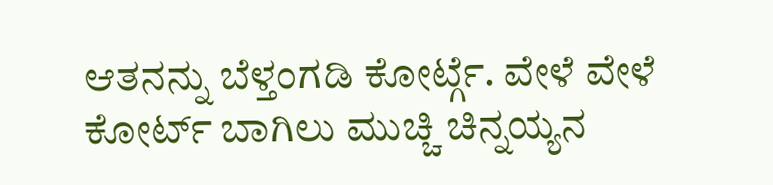ಆತನನ್ನು ಬೆಳ್ತಂಗಡಿ ಕೋರ್ಟ್ಗೆ. ವೇಳೆ ವೇಳೆ ಕೋರ್ಟ್ ಬಾಗಿಲು ಮುಚ್ಚಿ ಚಿನ್ನಯ್ಯನ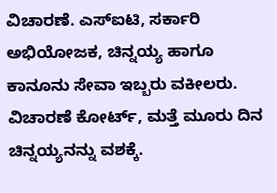ವಿಚಾರಣೆ. ಎಸ್ಐಟಿ, ಸರ್ಕಾರಿ ಅಭಿಯೋಜಕ, ಚಿನ್ನಯ್ಯ ಹಾಗೂ ಕಾನೂನು ಸೇವಾ ಇಬ್ಬರು ವಕೀಲರು. ವಿಚಾರಣೆ ಕೋರ್ಟ್, ಮತ್ತೆ ಮೂರು ದಿನ ಚಿನ್ನಯ್ಯನನ್ನು ವಶಕ್ಕೆ.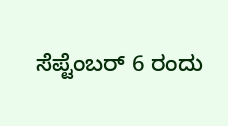ಸೆಪ್ಟೆಂಬರ್ 6 ರಂದು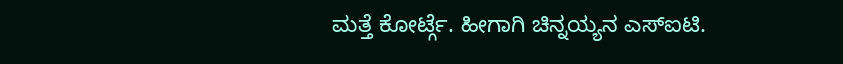ಮತ್ತೆ ಕೋರ್ಟ್ಗೆ. ಹೀಗಾಗಿ ಚಿನ್ನಯ್ಯನ ಎಸ್ಐಟಿ.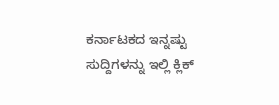ಕರ್ನಾಟಕದ ಇನ್ನಷ್ಟು ಸುದ್ದಿಗಳನ್ನು ಇಲ್ಲಿ ಕ್ಲಿಕ್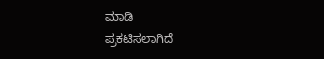ಮಾಡಿ
ಪ್ರಕಟಿಸಲಾಗಿದೆ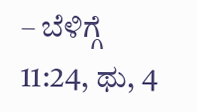– ಬೆಳಿಗ್ಗೆ 11:24, ಥು, 4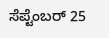ಸೆಪ್ಟೆಂಬರ್ 25